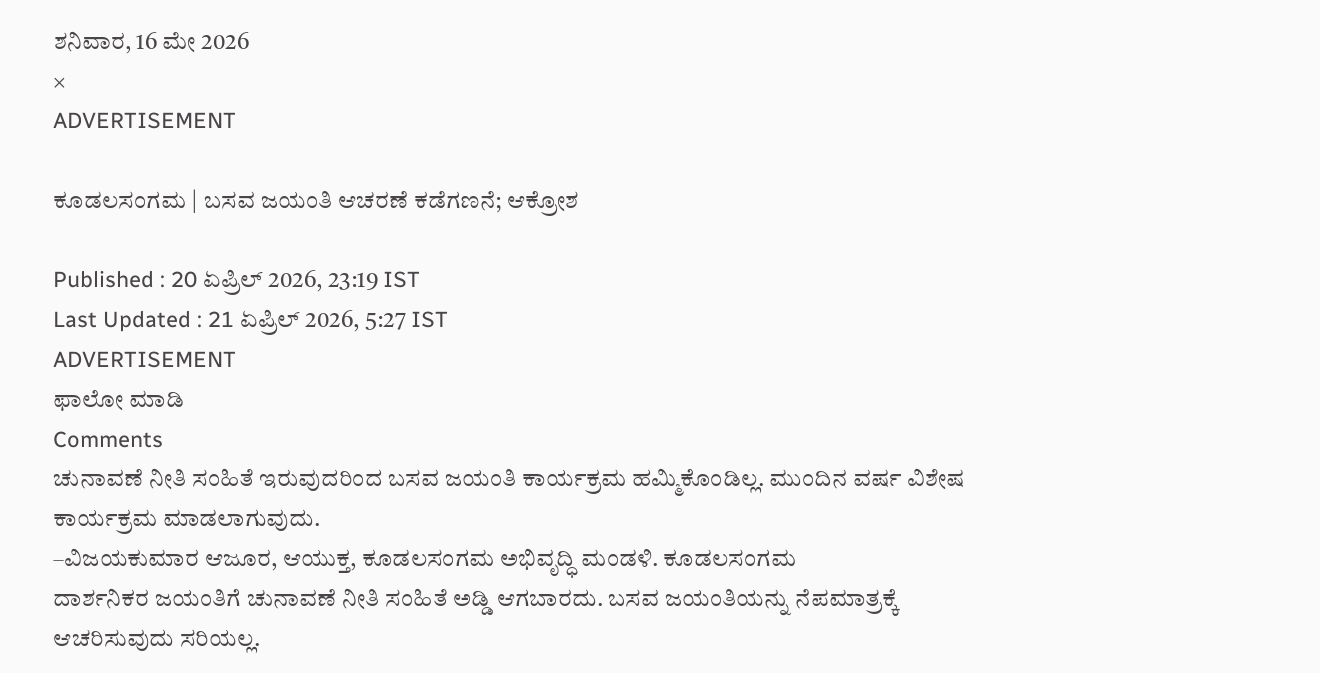ಶನಿವಾರ, 16 ಮೇ 2026
×
ADVERTISEMENT

ಕೂಡಲಸಂಗಮ | ಬಸವ ಜಯಂತಿ ಆಚರಣೆ ಕಡೆಗಣನೆ; ಆಕ್ರೋಶ

Published : 20 ಏಪ್ರಿಲ್ 2026, 23:19 IST
Last Updated : 21 ಏಪ್ರಿಲ್ 2026, 5:27 IST
ADVERTISEMENT
ಫಾಲೋ ಮಾಡಿ
Comments
ಚುನಾವಣೆ ನೀತಿ ಸಂಹಿತೆ ಇರುವುದರಿಂದ ಬಸವ ಜಯಂತಿ ಕಾರ್ಯಕ್ರಮ ಹಮ್ಮಿಕೊಂಡಿಲ್ಲ. ಮುಂದಿನ ವರ್ಷ ವಿಶೇಷ ಕಾರ್ಯಕ್ರಮ ಮಾಡಲಾಗುವುದು.
–ವಿಜಯಕುಮಾರ ಆಜೂರ, ಆಯುಕ್ತ, ಕೂಡಲಸಂಗಮ ಅಭಿವೃದ್ಧಿ ಮಂಡಳಿ. ಕೂಡಲಸಂಗಮ
ದಾರ್ಶನಿಕರ ಜಯಂತಿಗೆ ಚುನಾವಣೆ ನೀತಿ ಸಂಹಿತೆ ಅಡ್ಡಿ ಆಗಬಾರದು. ಬಸವ ಜಯಂತಿಯನ್ನು ನೆಪಮಾತ್ರಕ್ಕೆ ಆಚರಿಸುವುದು ಸರಿಯಲ್ಲ.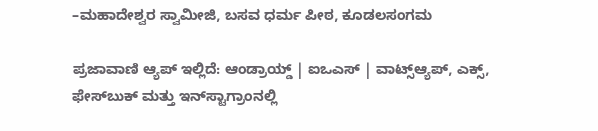–ಮಹಾದೇಶ್ವರ ಸ್ವಾಮೀಜಿ, ಬಸವ ಧರ್ಮ ಪೀಠ, ಕೂಡಲಸಂಗಮ

ಪ್ರಜಾವಾಣಿ ಆ್ಯಪ್ ಇಲ್ಲಿದೆ: ಆಂಡ್ರಾಯ್ಡ್ | ಐಒಎಸ್ | ವಾಟ್ಸ್ಆ್ಯಪ್, ಎಕ್ಸ್, ಫೇಸ್‌ಬುಕ್ ಮತ್ತು ಇನ್‌ಸ್ಟಾಗ್ರಾಂನಲ್ಲಿ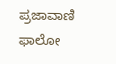ಪ್ರಜಾವಾಣಿ ಫಾಲೋ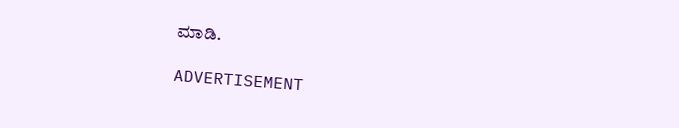ಮಾಡಿ.

ADVERTISEMENT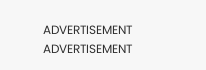ADVERTISEMENT
ADVERTISEMENT